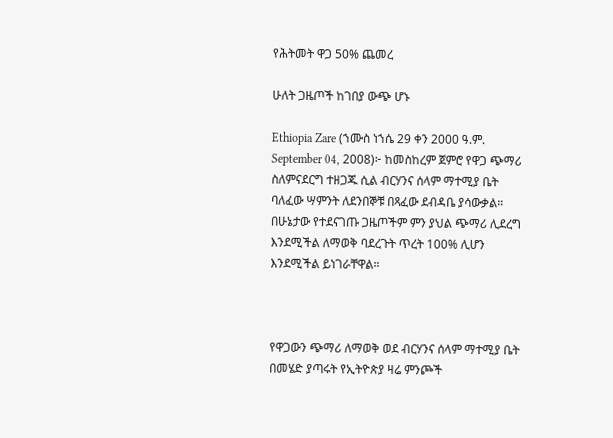የሕትመት ዋጋ 50% ጨመረ

ሁለት ጋዜጦች ከገበያ ውጭ ሆኑ

Ethiopia Zare (ኀሙስ ነኀሴ 29 ቀን 2000 ዓ.ም. September 04, 2008)፦ ከመስከረም ጀምሮ የዋጋ ጭማሪ ስለምናደርግ ተዘጋጁ ሲል ብርሃንና ሰላም ማተሚያ ቤት ባለፈው ሣምንት ለደንበኞቹ በጻፈው ደብዳቤ ያሳውቃል። በሁኔታው የተደናገጡ ጋዜጦችም ምን ያህል ጭማሪ ሊደረግ እንደሚችል ለማወቅ ባደረጉት ጥረት 100% ሊሆን እንደሚችል ይነገራቸዋል።



የዋጋውን ጭማሪ ለማወቅ ወደ ብርሃንና ሰላም ማተሚያ ቤት በመሄድ ያጣሩት የኢትዮጵያ ዛሬ ምንጮች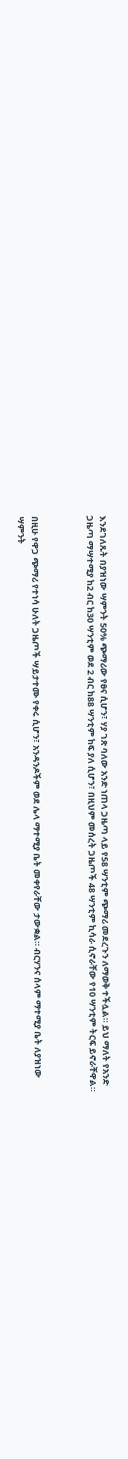እንደገለጹት በያዝነው ሣምንት 50% ጭማሪው የፀና ሲሆን፣ ሃያ ገጽ ባለው አንድ ነጠላ ጋዜጣ ላይ የ58 ሣንቲም ጭማሪ መደረጉን ለማወቅ ተችሏል። ይህ ማለት የአንድ ጋዜጣ ማሣተሚያ ከ2 ብር ከ30 ሣንቲም ወደ 2 ብር ከ88 ሣንቲም ከፍ ያለ ሲሆን፣ በዚህም መሰረት ጋዜጦች 48 ሣንቲም ኪሳራ ሲኖራቸው የ10 ሣንቲም ትርፍ ይኖራቸዋል።



በዚሁ የዋጋ ጭማሪ የተነሳ ሁለት ጋዜጦች ሣይታተሙ የቀሩ ሲሆን፣ አንዳንዶችም ወደ ሌላ ማተሚያ ቤት መቀየራቸው ታውቋል። ብርሃንና ሰላም ማተሚያ ቤት ለያዝነው ሣምንት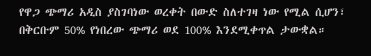የዋጋ ጭማሪ አዲስ ያስገባነው ወረቀት በውድ ስለተገዛ ነው የሚል ሲሆን፣ በቅርቡም 50% የነበረው ጭማሪ ወደ 100% እንደሚቀጥል ታውቋል።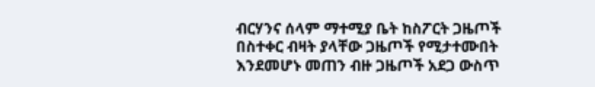ብርሃንና ሰላም ማተሚያ ቤት ከስፖርት ጋዜጦች በስተቀር ብዛት ያላቸው ጋዜጦች የሚታተሙበት እንደመሆኑ መጠን ብዙ ጋዜጦች አደጋ ውስጥ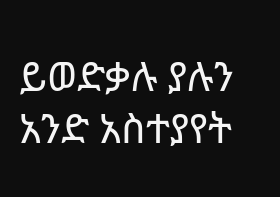ይወድቃሉ ያሉን አንድ አስተያየት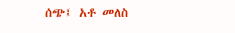ሰጭ፤ አቶ መለስ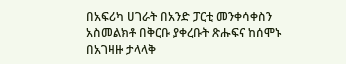በአፍሪካ ሀገራት በአንድ ፓርቲ መንቀሳቀስን አስመልክቶ በቅርቡ ያቀረቡት ጽሑፍና ከሰሞኑ በአገዛዙ ታላላቅ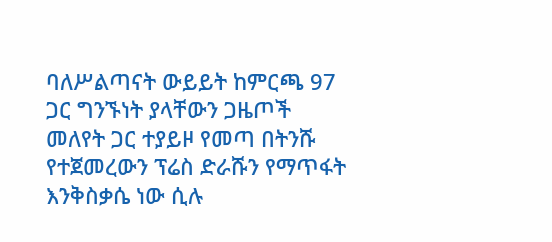ባለሥልጣናት ውይይት ከምርጫ 97 ጋር ግንኙነት ያላቸውን ጋዜጦች መለየት ጋር ተያይዞ የመጣ በትንሹ የተጀመረውን ፕሬስ ድራሹን የማጥፋት እንቅስቃሴ ነው ሲሉ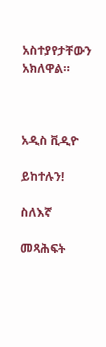አስተያየታቸውን አክለዋል።



አዲስ ቪዲዮ

ይከተሉን!

ስለእኛ

መጻሕፍት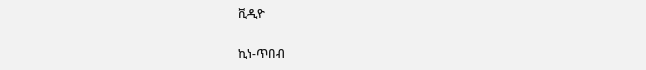ቪዲዮ

ኪነ-ጥበብ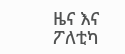ዜና እና ፖለቲካ